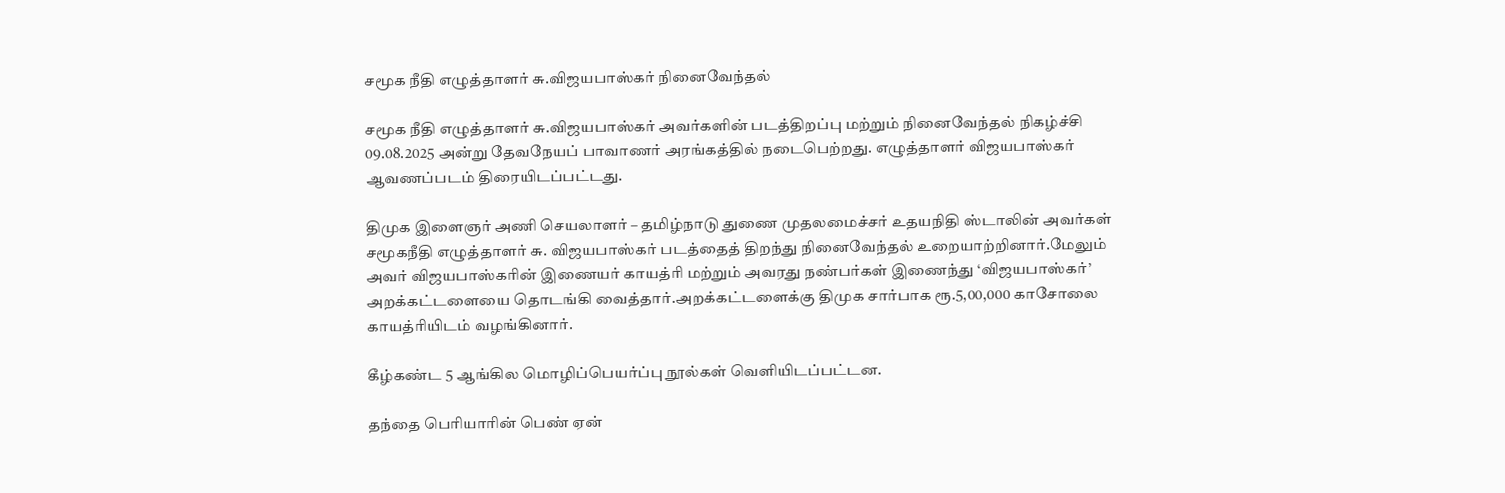சமூக நீதி எழுத்தாளர் சு.விஜயபாஸ்கர் நினைவேந்தல்

சமூக நீதி எழுத்தாளர் சு.விஜயபாஸ்கர் அவர்களின் படத்திறப்பு மற்றும் நினைவேந்தல் நிகழ்ச்சி 09.08.2025 அன்று தேவநேயப் பாவாணர் அரங்கத்தில் நடைபெற்றது. எழுத்தாளர் விஜயபாஸ்கர் ஆவணப்படம் திரையிடப்பட்டது.

திமுக இளைஞர் அணி செயலாளர் – தமிழ்நாடு துணை முதலமைச்சர் உதயநிதி ஸ்டாலின் அவர்கள் சமூகநீதி எழுத்தாளர் சு. விஜயபாஸ்கர் படத்தைத் திறந்து நினைவேந்தல் உறையாற்றினார்.மேலும் அவர் விஜயபாஸ்கரின் இணையர் காயத்ரி மற்றும் அவரது நண்பர்கள் இணைந்து ‘விஜயபாஸ்கர்’ அறக்கட்டளையை தொடங்கி வைத்தார்.அறக்கட்டளைக்கு திமுக சார்பாக ரூ.5,00,000 காசோலை காயத்ரியிடம் வழங்கினார்.

கீழ்கண்ட 5 ஆங்கில மொழிப்பெயர்ப்பு நூல்கள் வெளியிடப்பட்டன.

தந்தை பெரியாரின் பெண் ஏன்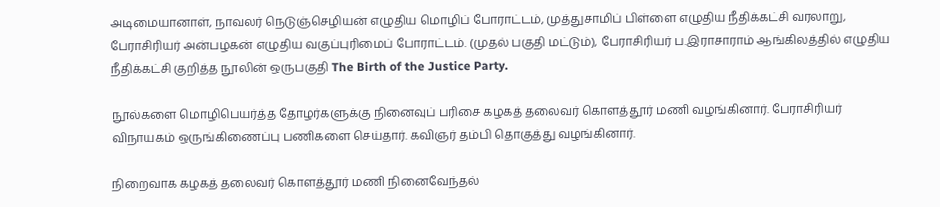அடிமையானாள், நாவலர் நெடுஞ்செழியன் எழுதிய மொழிப் போராட்டம், முத்துசாமிப் பிள்ளை எழுதிய நீதிக்கட்சி வரலாறு, பேராசிரியர் அன்பழகன் எழுதிய வகுப்புரிமைப் போராட்டம். (முதல் பகுதி மட்டும்), பேராசிரியர் ப.இராசாராம் ஆங்கிலத்தில் எழுதிய நீதிக்கட்சி குறித்த நூலின் ஒருபகுதி The Birth of the Justice Party.

நூல்களை மொழிபெயர்த்த தோழர்களுக்கு நினைவுப் பரிசை கழகத் தலைவர் கொளத்தூர் மணி வழங்கினார். பேராசிரியர் விநாயகம் ஒருங்கிணைப்பு பணிகளை செய்தார். கவிஞர் தம்பி‌ தொகுத்து வழங்கினார்.

நிறைவாக கழகத் தலைவர் கொளத்தூர் மணி நினைவேந்தல்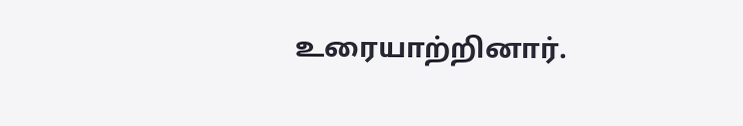உரையாற்றினார்.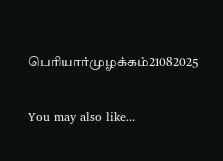பெரியார்முழக்கம்21082025

You may also like...